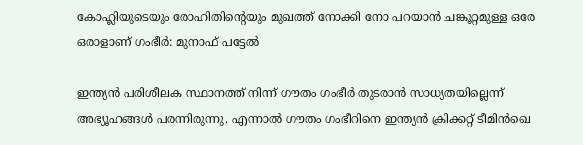കോഹ്ലിയുടെയും രോഹിതിന്റെയും മുഖത്ത് നോക്കി നോ പറയാൻ ചങ്കൂറ്റമുള്ള ഒരേ ഒരാളാണ് ഗംഭീർ: മുനാഫ് പട്ടേൽ

ഇന്ത്യൻ പരിശീലക സ്ഥാനത്ത് നിന്ന് ഗൗതം ഗംഭീർ തുടരാൻ സാധ്യതയില്ലെന്ന് അഭ്യൂഹങ്ങൾ പരന്നിരുന്നു. എന്നാൽ ഗൗതം ഗംഭീറിനെ ഇന്ത്യൻ ക്രിക്കറ്റ് ടീമിൻഖെ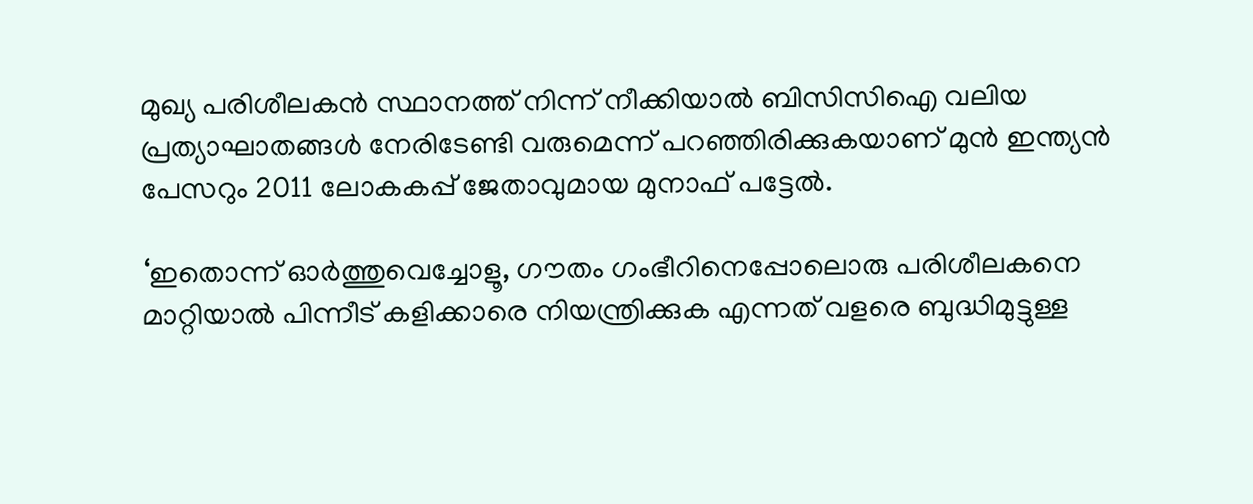മുഖ്യ പരിശീലകൻ സ്ഥാനത്ത് നിന്ന് നീക്കിയാൽ ബിസിസിഐ വലിയ പ്രത്യാഘാതങ്ങൾ നേരിടേണ്ടി വരുമെന്ന് പറഞ്ഞിരിക്കുകയാണ് മുൻ ഇന്ത്യൻ പേസറും 2011 ലോകകപ്പ് ജേതാവുമായ മുനാഫ് പട്ടേൽ.

‘ഇതൊന്ന് ഓർത്തുവെച്ചോളൂ, ഗൗതം ഗംഭീറിനെപ്പോലൊരു പരിശീലകനെ മാറ്റിയാൽ പിന്നീട് കളിക്കാരെ നിയന്ത്രിക്കുക എന്നത് വളരെ ബുദ്ധിമുട്ടുള്ള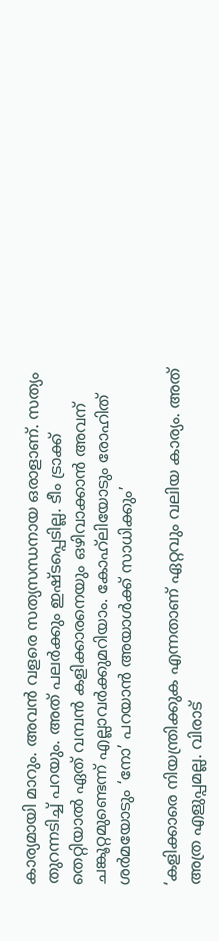കാര്യമായി മാറും. അവൻ വളരെ സത്യസന്ധനായ ഒരാളാണ്. സത്യം തുറന്നടിച്ച് പറയും. അത് പലർക്കും ഇഷ്ടപ്പെടില്ല. ടീം ട്രാക്ക് തെറ്റിയാൽ ഏത് വമ്പൻ കളിക്കാരനെയും ഒഴിവാക്കാൻ അവന് ചങ്കൂറ്റമുണ്ടെന്ന് എല്ലാവർക്കുമറിയാം. കോഹ്‌ലിയോടും രോഹിത് ശർമയോടും ‘നോ’ പറയാൻ അയാൾക്ക് സാധിക്കും’

‘കളിക്കാരെ നിയന്ത്രിക്കുക എന്നതാണ് ഏറ്റവും വലിയ കാര്യം. അത് അത്ര എളുപ്പമല്ല. വിരാട്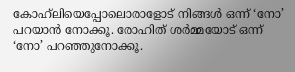കോഹ്‌ലിയെപ്പോലൊരാളോട് നിങ്ങൾ ഒന്ന് ‘നോ’ പറയാൻ നോക്കൂ. രോഹിത് ശർമ്മയോട് ഒന്ന് ‘നോ’ പറഞ്ഞുനോക്കൂ.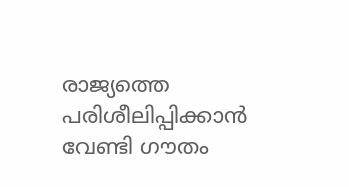രാജ്യത്തെ പരിശീലിപ്പിക്കാൻ വേണ്ടി ഗൗതം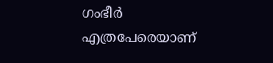ഗംഭീർ എത്രപേരെയാണ്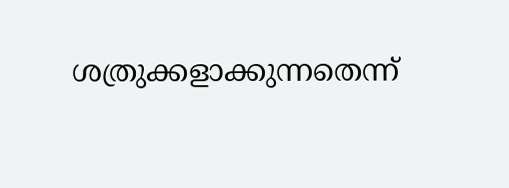ശത്രുക്കളാക്കുന്നതെന്ന്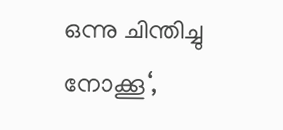ഒന്നു ചിന്തിച്ചു നോക്കൂ‘,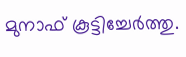മുനാഫ് കൂട്ടിച്ചേർത്തു.